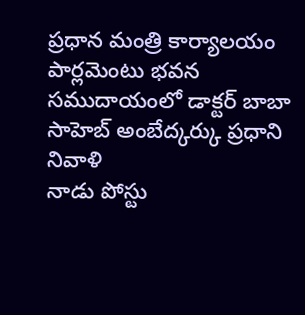ప్రధాన మంత్రి కార్యాలయం
పార్లమెంటు భవన సముదాయంలో డాక్టర్ బాబా సాహెబ్ అంబేద్కర్కు ప్రధాని నివాళి
నాడు పోస్టు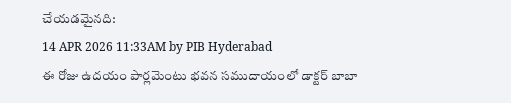చేయడమైనది:
14 APR 2026 11:33AM by PIB Hyderabad
ఈ రోజు ఉదయం పార్లమెంటు భవన సముదాయంలో డాక్టర్ బాబా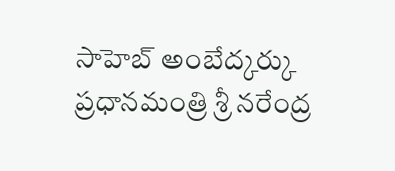సాహెబ్ అంబేద్కర్కు ప్రధానమంత్రి శ్రీ నరేంద్ర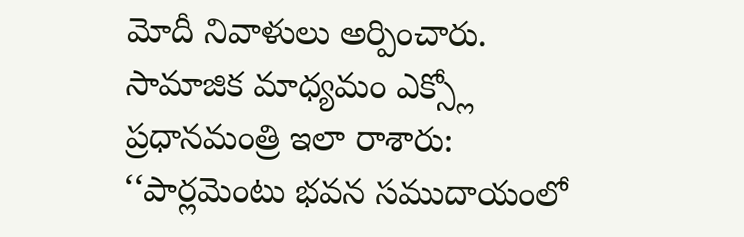మోదీ నివాళులు అర్పించారు.
సామాజిక మాధ్యమం ఎక్స్లో ప్రధానమంత్రి ఇలా రాశారు:
‘‘పార్లమెంటు భవన సముదాయంలో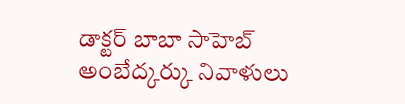డాక్టర్ బాబా సాహెబ్ అంబేద్కర్కు నివాళులు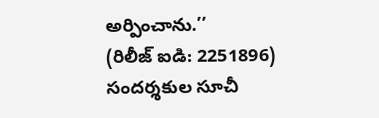అర్పించాను.’’
(రిలీజ్ ఐడి: 2251896)
సందర్శకుల సూచీ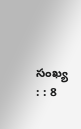సంఖ్య : : 8